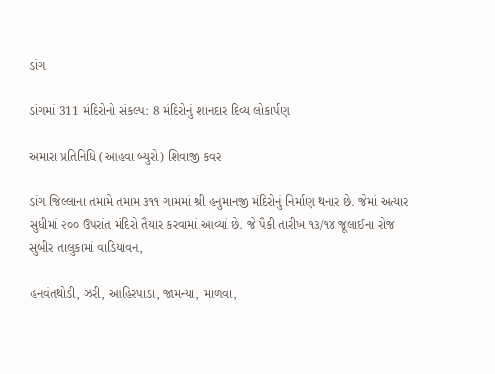ડાંગ

ડાંગમાં 311 મંદિરોનો સંકલ્પ: 8 મંદિરોનું શાનદાર દિવ્ય લોકાર્પણ

અમારા પ્રતિનિધિ (આહવા બ્યુરો) શિવાજી કવર

ડાંગ જિલ્લાના તમામે તમામ ૩૧૧ ગામમાં શ્રી હનુમાનજી મંદિરોનું નિર્માણ થનાર છે. જેમાં અત્યાર સુધીમાં ૨૦૦ ઉપરાંત મંદિરો તૈયાર કરવામાં આવ્યાં છે. જે પૈકી તારીખ ૧૩/૧૪ જૂલાઈના રોજ સુબીર તાલુકામાં વાડિયાવન,

હનવંતથોડી, ઝરી, આહિરપાડા, જામન્યા, માળવા,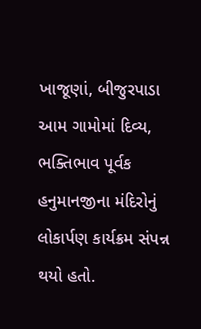ખાજૂણાં, બીજુરપાડા આમ ગામોમાં દિવ્ય, ભક્તિભાવ પૂર્વક હનુમાનજીના મંદિરોનું લોકાર્પણ કાર્યક્રમ સંપન્ન થયો હતો.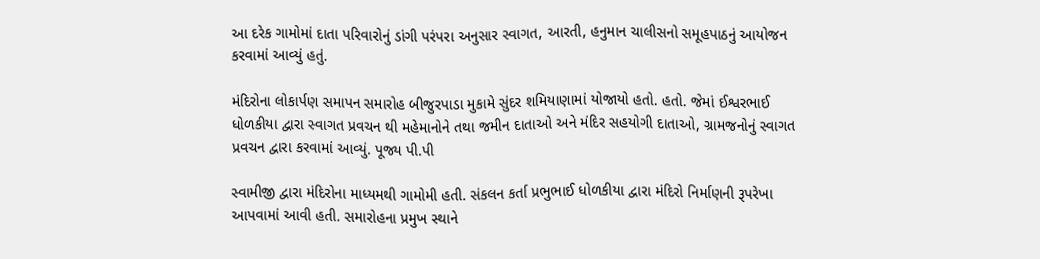આ દરેક ગામોમાં દાતા પરિવારોનું ડાંગી પરંપરા અનુસાર સ્વાગત, આરતી, હનુમાન ચાલીસનો સમૂહપાઠનું આયોજન કરવામાં આવ્યું હતું.

મંદિરોના લોકાર્પણ સમાપન સમારોહ બીજુરપાડા મુકામે સુંદર શમિયાણામાં યોજાયો હતો. હતો. જેમાં ઈશ્વરભાઈ ધોળકીયા દ્વારા સ્વાગત પ્રવચન થી મહેમાનોને તથા જમીન દાતાઓ અને મંદિર સહયોગી દાતાઓ, ગ્રામજનોનું સ્વાગત પ્રવચન દ્વારા કરવામાં આવ્યું. પૂજ્ય પી.પી

સ્વામીજી દ્વારા મંદિરોના માધ્યમથી ગામોમી હતી. સંકલન કર્તા પ્રભુભાઈ ધોળકીયા દ્વારા મંદિરો નિર્માણની રૂપરેખા આપવામાં આવી હતી. સમારોહના પ્રમુખ સ્થાને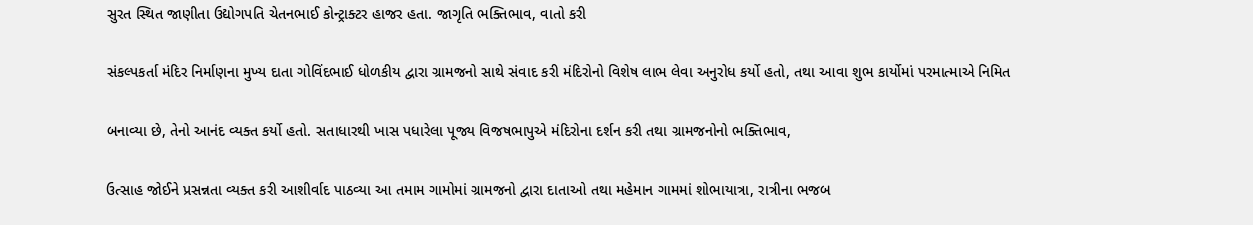સુરત સ્થિત જાણીતા ઉદ્યોગપતિ ચેતનભાઈ કોન્ટ્રાક્ટર હાજર હતા. જાગૃતિ ભક્તિભાવ, વાતો કરી

સંકલ્પકર્તા મંદિર નિર્માણના મુખ્ય દાતા ગોવિંદભાઈ ધોળકીય દ્વારા ગ્રામજનો સાથે સંવાદ કરી મંદિરોનો વિશેષ લાભ લેવા અનુરોધ કર્યો હતો, તથા આવા શુભ કાર્યોમાં પરમાત્માએ નિમિત

બનાવ્યા છે, તેનો આનંદ વ્યક્ત કર્યો હતો. સતાધારથી ખાસ પધારેલા પૂજ્ય વિજષભાપુએ મંદિરોના દર્શન કરી તથા ગ્રામજનોનો ભક્તિભાવ,

ઉત્સાહ જોઈને પ્રસન્નતા વ્યક્ત કરી આશીર્વાદ પાઠવ્યા આ તમામ ગામોમાં ગ્રામજનો દ્વારા દાતાઓ તથા મહેમાન ગામમાં શોભાયાત્રા, રાત્રીના ભજબ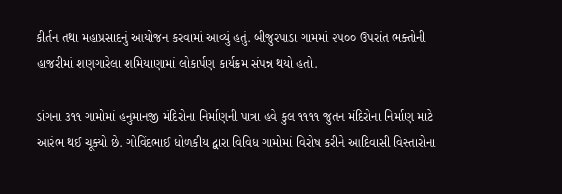કીર્તન તથા મહાપ્રસાદનું આયોજન કરવામાં આવ્યું હતું. બીજુરપાડા ગામમાં ૨૫૦૦ ઉપરાંત ભક્તોની હાજરીમાં શણગારેલા શમિયાણામાં લોકાર્પણ કાર્યક્રમ સંપન્ન થયો હતો.

ડાંગના ૩૧૧ ગામોમાં હનુમાનજી મંદિરોના નિર્માણની પાત્રા હવે કુલ ૧૧૧૧ જુતન મંદિરોના નિર્માણ માટે આરંભ થઈ ચૂક્યો છે. ગોવિંદભાઈ ધોળકીય દ્વારા વિવિધ ગામોમાં વિરોષ કરીને આદિવાસી વિસ્તારોના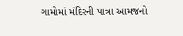ગામોમાં મંદિરની પાત્રા આમજનો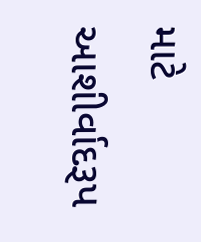માટે આશીર્વાદરૂપ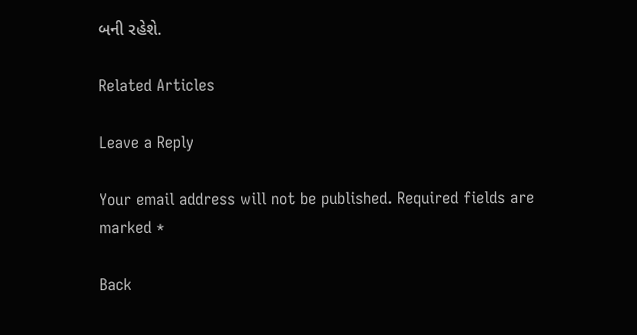બની રહેશે.

Related Articles

Leave a Reply

Your email address will not be published. Required fields are marked *

Back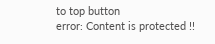to top button
error: Content is protected !!